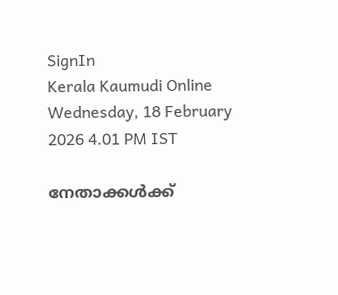SignIn
Kerala Kaumudi Online
Wednesday, 18 February 2026 4.01 PM IST

നേതാക്കൾക്ക്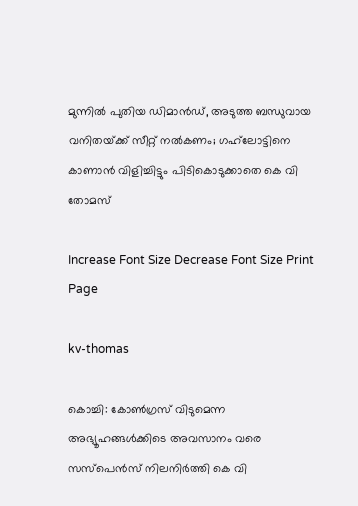മുന്നിൽ പുതിയ ഡിമാൻഡ്, അടുത്ത ബന്ധുവായ വനിതയ്‌ക്ക് സീറ്റ് നൽകണം; ഗഹ്‌ലോട്ടിനെ കാണാൻ വിളിച്ചിട്ടും പിടികൊടുക്കാതെ കെ വി തോമസ്

Increase Font Size Decrease Font Size Print Page

kv-thomas

കൊച്ചി: കോൺഗ്രസ് വിടുമെന്ന അഭ്യൂഹങ്ങൾക്കിടെ അവസാനം വരെ സസ്‌പെൻസ് നിലനിർത്തി കെ വി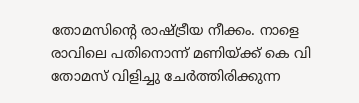തോമസിന്റെ രാഷ്ട്രീയ നീക്കം. നാളെ രാവിലെ പതിനൊന്ന് മണിയ്‌ക്ക് കെ വി തോമസ് വിളിച്ചു ചേർത്തിരിക്കുന്ന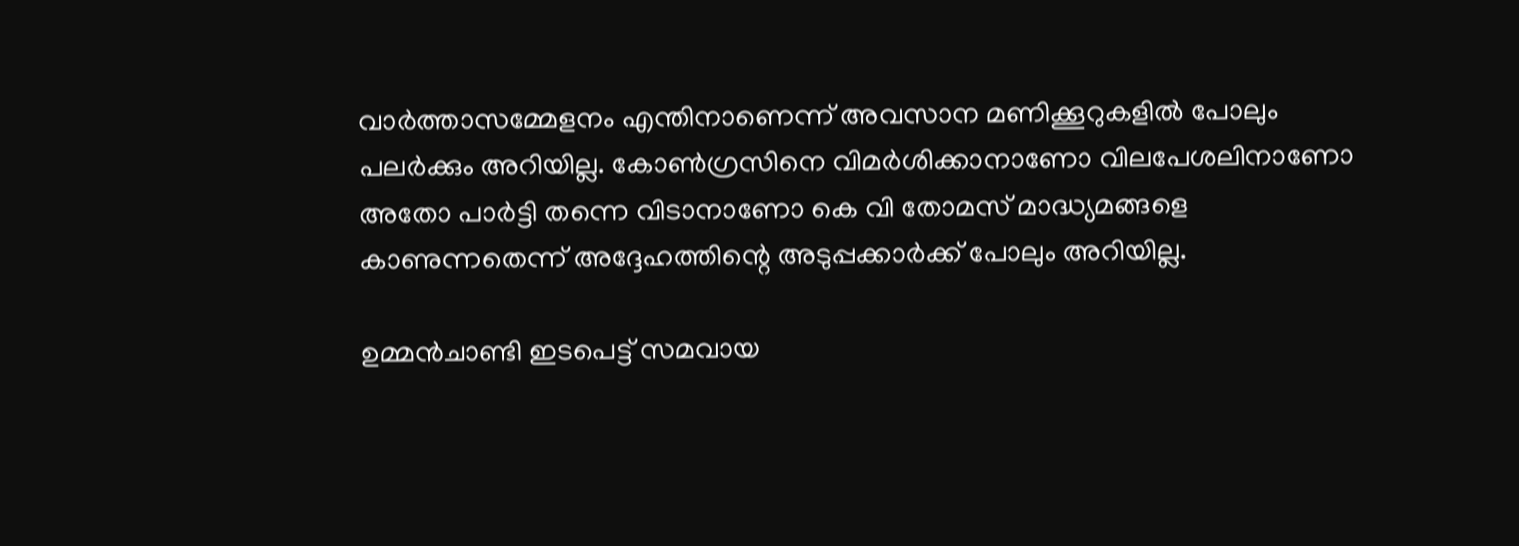വാർത്താസമ്മേളനം എന്തിനാണെന്ന് അവസാന മണിക്കൂറുകളിൽ പോലും പലർക്കും അറിയില്ല. കോൺഗ്രസിനെ വിമർശിക്കാനാണോ വിലപേശലിനാണോ അതോ പാർട്ടി തന്നെ വിടാനാണോ കെ വി തോമസ് മാദ്ധ്യമങ്ങളെ കാണുന്നതെന്ന് അദ്ദേഹത്തിന്റെ അടുപ്പക്കാർക്ക് പോലും അറിയില്ല.

ഉമ്മൻചാണ്ടി ഇടപെട്ട് സമവായ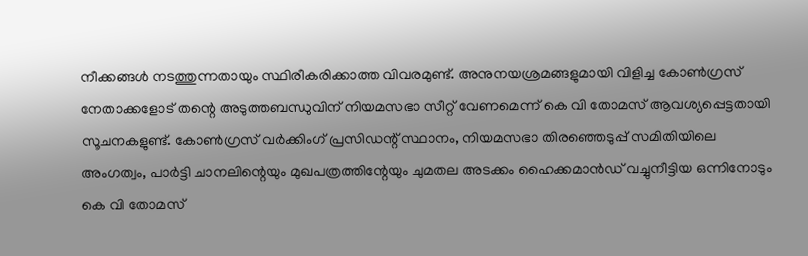നീക്കങ്ങൾ നടത്തുന്നതായും സ്ഥിരീകരിക്കാത്ത വിവരമുണ്ട്. അനുനയശ്രമങ്ങളുമായി വിളിച്ച കോൺഗ്രസ് നേതാക്കളോട് തന്റെ അടുത്തബന്ധുവിന് നിയമസഭാ സീറ്റ് വേണമെന്ന് കെ വി തോമസ് ആവശ്യപ്പെട്ടതായി സൂചനകളുണ്ട്. കോൺഗ്രസ് വർക്കിംഗ് പ്രസിഡന്റ് സ്ഥാനം, നിയമസഭാ തിരഞ്ഞെടുപ്പ് സമിതിയിലെ അംഗത്വം, പാർട്ടി ചാനലിന്റെയും മുഖപത്രത്തിന്റേയും ചുമതല അടക്കം ഹൈക്കമാൻഡ് വച്ചുനീട്ടിയ ഒന്നിനോടും കെ വി തോമസ്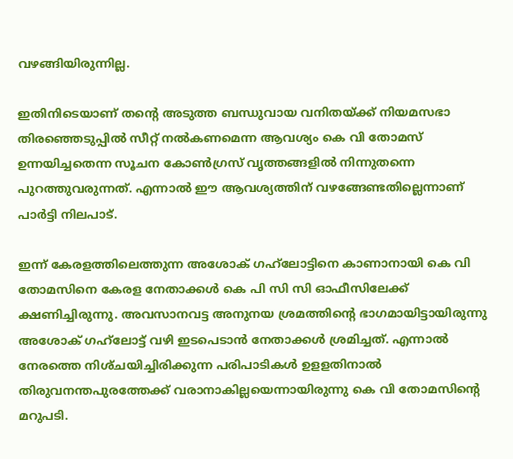വഴങ്ങിയിരുന്നില്ല.

ഇതിനിടെയാണ് തന്റെ അടുത്ത ബന്ധുവായ വനിതയ്ക്ക് നിയമസഭാ തിരഞ്ഞെടുപ്പിൽ സീറ്റ് നൽകണമെന്ന ആവശ്യം കെ വി തോമസ് ഉന്നയിച്ചതെന്ന സൂചന കോൺഗ്രസ് വൃത്തങ്ങളിൽ നിന്നുതന്നെ പുറത്തുവരുന്നത്. എന്നാൽ ഈ ആവശ്യത്തിന് വഴങ്ങേണ്ടതില്ലെന്നാണ് പാർട്ടി നിലപാട്.

ഇന്ന് കേരളത്തിലെത്തുന്ന അശോക് ഗഹ്‌ലോട്ടിനെ കാണാനായി കെ വി തോമസിനെ കേരള നേതാക്കൾ കെ പി സി സി ഓഫീസിലേക്ക് ക്ഷണിച്ചിരുന്നു. അവസാനവട്ട അനുനയ ശ്രമത്തിന്റെ ഭാഗമായിട്ടായിരുന്നു അശോക് ഗഹ്‌ലോട്ട് വഴി ഇടപെടാൻ നേതാക്കൾ ശ്രമിച്ചത്. എന്നാൽ നേരത്തെ നിശ്‌ചയിച്ചിരിക്കുന്ന പരിപാടികൾ ഉളളതിനാൽ തിരുവനന്തപുരത്തേക്ക് വരാനാകില്ലയെന്നായിരുന്നു കെ വി തോമസിന്റെ മറുപടി.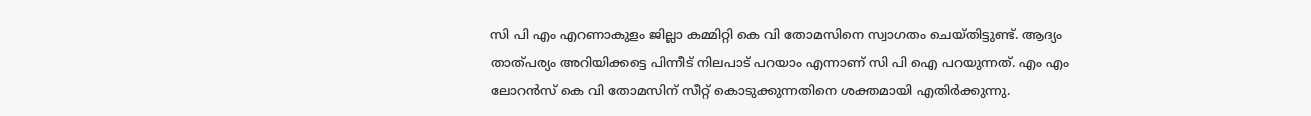സി പി എം എറണാകുളം ജില്ലാ കമ്മിറ്റി കെ വി തോമസിനെ സ്വാഗതം ചെയ്‌തിട്ടുണ്ട്. ആദ്യം താത്‌പര്യം അറിയിക്കട്ടെ പിന്നീട് നിലപാട് പറയാം എന്നാണ് സി പി ഐ പറയുന്നത്. എം എം ലോറൻസ് കെ വി തോമസിന് സീറ്റ് കൊടുക്കുന്നതിനെ ശക്തമായി എതിർക്കുന്നു.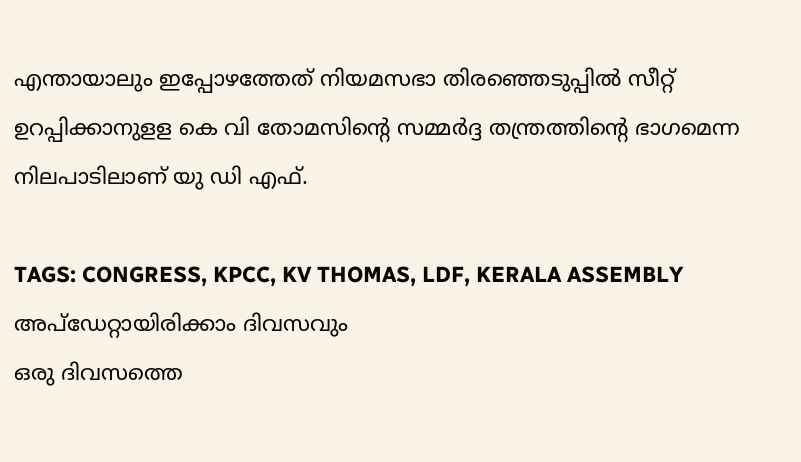എന്തായാലും ഇപ്പോഴത്തേത് നിയമസഭാ തിരഞ്ഞെടുപ്പിൽ സീറ്റ് ഉറപ്പിക്കാനുളള കെ വി തോമസിന്റെ സമ്മർദ്ദ തന്ത്രത്തിന്റെ ഭാഗമെന്ന നിലപാടിലാണ് യു ഡി എഫ്.

TAGS: CONGRESS, KPCC, KV THOMAS, LDF, KERALA ASSEMBLY
അപ്ഡേറ്റായിരിക്കാം ദിവസവും
ഒരു ദിവസത്തെ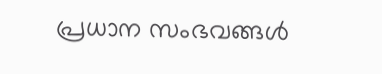പ്രധാന സംഭവങ്ങൾ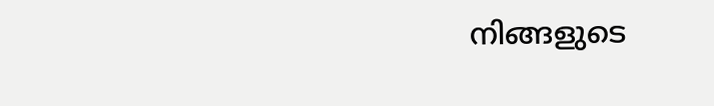നിങ്ങളുടെ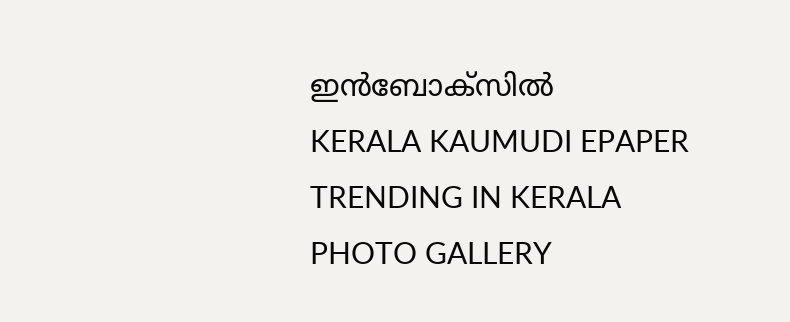ഇൻബോക്സിൽ
KERALA KAUMUDI EPAPER
TRENDING IN KERALA
PHOTO GALLERY